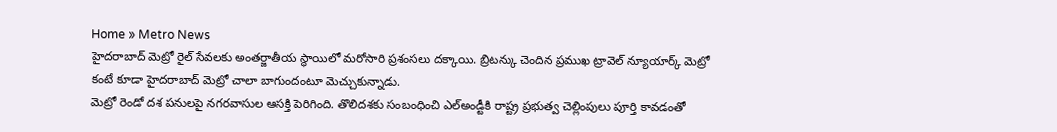Home » Metro News
హైదరాబాద్ మెట్రో రైల్ సేవలకు అంతర్జాతీయ స్థాయిలో మరోసారి ప్రశంసలు దక్కాయి. బ్రిటన్కు చెందిన ప్రముఖ ట్రావెల్ న్యూయార్క్ మెట్రో కంటే కూడా హైదరాబాద్ మెట్రో చాలా బాగుందంటూ మెచ్చుకున్నాడు.
మెట్రో రెండో దశ పనులపై నగరవాసుల ఆసక్తి పెరిగింది. తొలిదశకు సంబంధించి ఎల్అండ్టీకి రాష్ట్ర ప్రభుత్వ చెల్లింపులు పూర్తి కావడంతో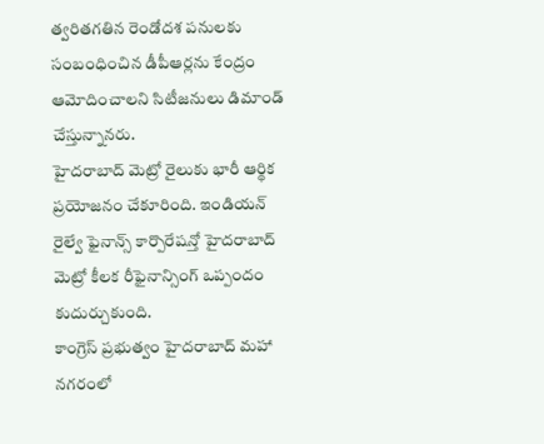త్వరితగతిన రెండోదశ పనులకు సంబంధించిన డీపీఆర్లను కేంద్రం ఆమోదించాలని సిటీజనులు డిమాండ్ చేస్తున్నానరు.
హైదరాబాద్ మెట్రో రైలుకు భారీ ఆర్థిక ప్రయోజనం చేకూరింది. ఇండియన్ రైల్వే ఫైనాన్స్ కార్పొరేషన్తో హైదరాబాద్ మెట్రో కీలక రీఫైనాన్సింగ్ ఒప్పందం కుదుర్చుకుంది.
కాంగ్రెస్ ప్రభుత్వం హైదరాబాద్ మహా నగరంలో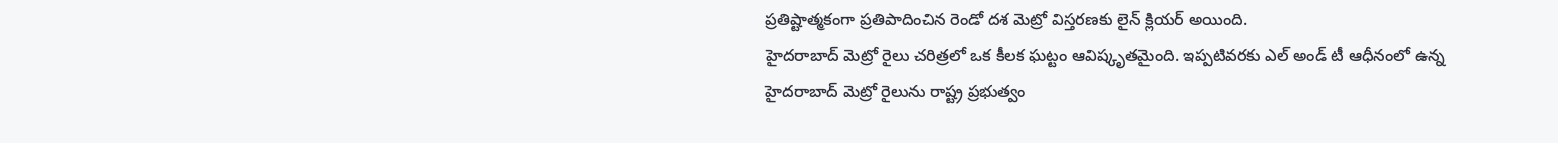ప్రతిష్టాత్మకంగా ప్రతిపాదించిన రెండో దశ మెట్రో విస్తరణకు లైన్ క్లియర్ అయింది.
హైదరాబాద్ మెట్రో రైలు చరిత్రలో ఒక కీలక ఘట్టం ఆవిష్కృతమైంది. ఇప్పటివరకు ఎల్ అండ్ టీ ఆధీనంలో ఉన్న హైదరాబాద్ మెట్రో రైలును రాష్ట్ర ప్రభుత్వం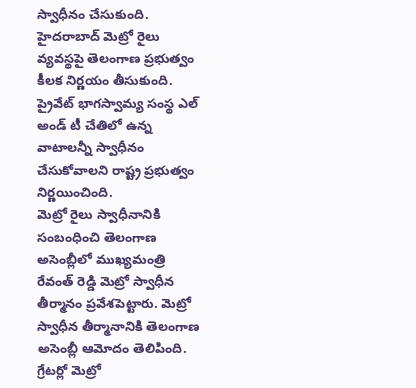స్వాధీనం చేసుకుంది.
హైదరాబాద్ మెట్రో రైలు వ్యవస్థపై తెలంగాణ ప్రభుత్వం కీలక నిర్ణయం తీసుకుంది. ప్రైవేట్ భాగస్వామ్య సంస్థ ఎల్ అండ్ టీ చేతిలో ఉన్న వాటాలన్నీ స్వాధీనం చేసుకోవాలని రాష్ట్ర ప్రభుత్వం నిర్ణయించింది.
మెట్రో రైలు స్వాధీనానికి సంబంధించి తెలంగాణ అసెంబ్లీలో ముఖ్యమంత్రి రేవంత్ రెడ్డి మెట్రో స్వాధీన తీర్మానం ప్రవేశపెట్టారు. మెట్రో స్వాధీన తీర్మానానికి తెలంగాణ అసెంబ్లీ ఆమోదం తెలిపింది.
గ్రేటర్లో మెట్రో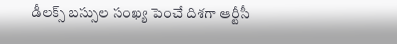డీలక్స్ బస్సుల సంఖ్య పెంచే దిశగా ఆర్టీసీ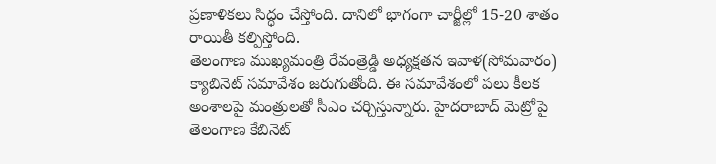ప్రణాళికలు సిద్ధం చేస్తోంది. దానిలో భాగంగా చార్జీల్లో 15-20 శాతం రాయితీ కల్పిస్తోంది.
తెలంగాణ ముఖ్యమంత్రి రేవంత్రెడ్డి అధ్యక్షతన ఇవాళ(సోమవారం) క్యాబినెట్ సమావేశం జరుగుతోంది. ఈ సమావేశంలో పలు కీలక అంశాలపై మంత్రులతో సీఎం చర్చిస్తున్నారు. హైదరాబాద్ మెట్రోపై తెలంగాణ కేబినెట్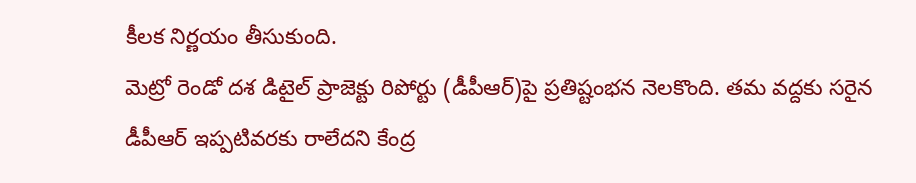కీలక నిర్ణయం తీసుకుంది.
మెట్రో రెండో దశ డిటైల్ ప్రాజెక్టు రిపోర్టు (డీపీఆర్)పై ప్రతిష్టంభన నెలకొంది. తమ వద్దకు సరైన డీపీఆర్ ఇప్పటివరకు రాలేదని కేంద్ర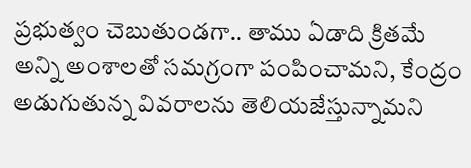ప్రభుత్వం చెబుతుండగా.. తాము ఏడాది క్రితమే అన్ని అంశాలతో సమగ్రంగా పంపించామని, కేంద్రం అడుగుతున్న వివరాలను తెలియజేస్తున్నామని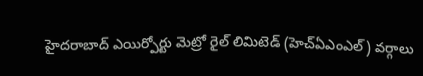హైదరాబాద్ ఎయిర్పోర్టు మెట్రో రైల్ లిమిటెడ్ (హెచ్ఏఎంఎల్) వర్గాలు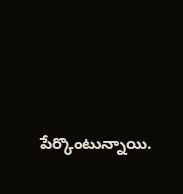పేర్కొంటున్నాయి.